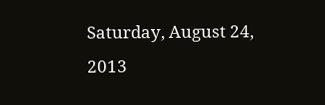Saturday, August 24, 2013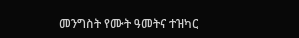መንግስት የሙት ዓመትና ተዝካር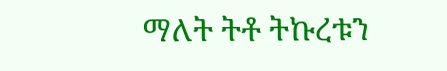ማለት ትቶ ትኩረቱን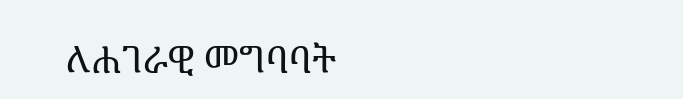ለሐገራዊ መግባባት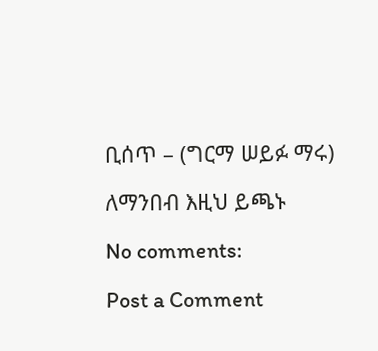ቢሰጥ – (ግርማ ሠይፉ ማሩ)

ለማንበብ እዚህ ይጫኑ

No comments:

Post a Comment